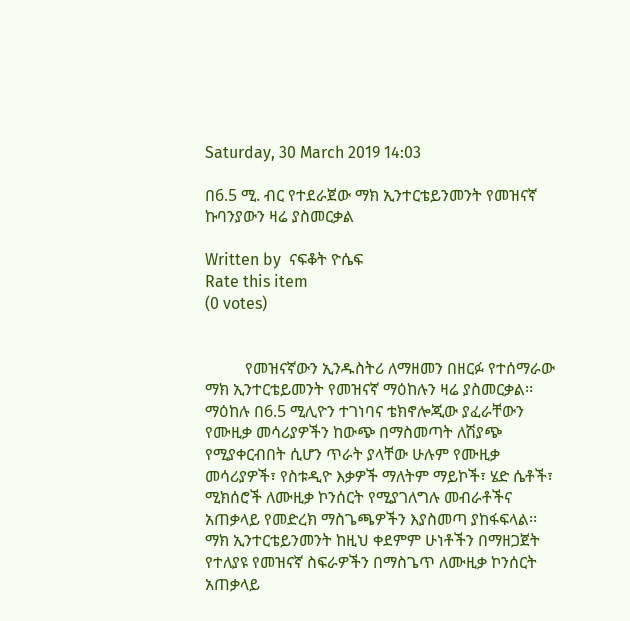Saturday, 30 March 2019 14:03

በ6.5 ሚ. ብር የተደራጀው ማክ ኢንተርቴይንመንት የመዝናኛ ኩባንያውን ዛሬ ያስመርቃል

Written by  ናፍቆት ዮሴፍ
Rate this item
(0 votes)


          የመዝናኛውን ኢንዱስትሪ ለማዘመን በዘርፉ የተሰማራው ማክ ኢንተርቴይመንት የመዝናኛ ማዕከሉን ዛሬ ያስመርቃል፡፡ ማዕከሉ በ6.5 ሚሊዮን ተገነባና ቴክኖሎጂው ያፈራቸውን የሙዚቃ መሳሪያዎችን ከውጭ በማስመጣት ለሽያጭ የሚያቀርብበት ሲሆን ጥራት ያላቸው ሁሉም የሙዚቃ መሳሪያዎች፣ የስቱዲዮ እቃዎች ማለትም ማይኮች፣ ሄድ ሴቶች፣ ሚክሰሮች ለሙዚቃ ኮንሰርት የሚያገለግሉ መብራቶችና አጠቃላይ የመድረክ ማስጌጫዎችን እያስመጣ ያከፋፍላል፡፡
ማክ ኢንተርቴይንመንት ከዚህ ቀደምም ሁነቶችን በማዘጋጀት የተለያዩ የመዝናኛ ስፍራዎችን በማስጌጥ ለሙዚቃ ኮንሰርት አጠቃላይ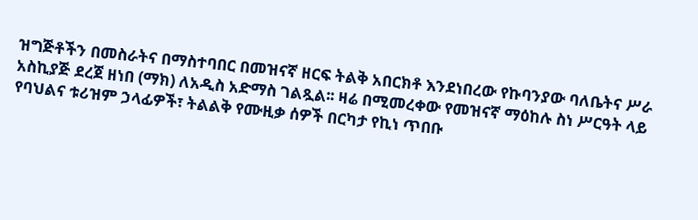ዝግጅቶችን በመስራትና በማስተባበር በመዝናኛ ዘርፍ ትልቅ አበርክቶ እንደነበረው የኩባንያው ባለቤትና ሥራ አስኪያጅ ደረጀ ዘነበ (ማክ) ለአዲስ አድማስ ገልጿል፡፡ ዛሬ በሚመረቀው የመዝናኛ ማዕከሉ ስነ ሥርዓት ላይ የባህልና ቱሪዝም ኃላፊዎች፣ ትልልቅ የሙዚቃ ሰዎች በርካታ የኪነ ጥበቡ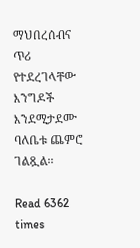ማህበረሰብና ጥሪ የተደረገላቸው እንግዶች እንደሚታደሙ ባለቤቱ ጨምሮ ገልጿል፡፡

Read 6362 times